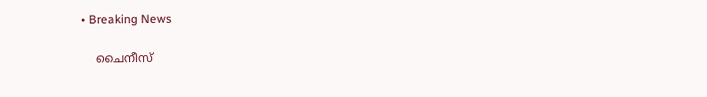• Breaking News

    ചൈനീസ്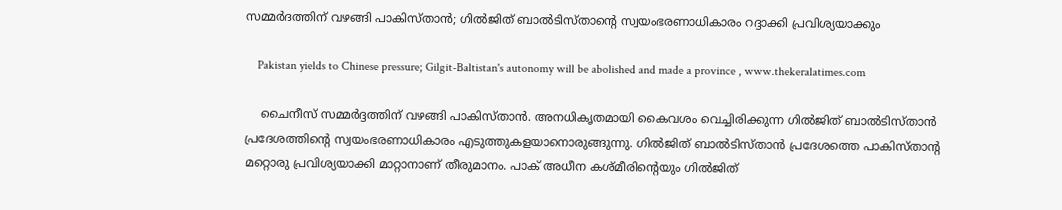സമ്മർദത്തിന് വഴങ്ങി പാകിസ്താൻ; ഗിൽജിത് ബാൽടിസ്താന്റെ സ്വയംഭരണാധികാരം റദ്ദാക്കി പ്രവിശ്യയാക്കും

    Pakistan yields to Chinese pressure; Gilgit-Baltistan's autonomy will be abolished and made a province , www.thekeralatimes.com

    ചൈനീസ് സമ്മർദ്ദത്തിന് വഴങ്ങി പാകിസ്താൻ. അനധികൃതമായി കൈവശം വെച്ചിരിക്കുന്ന ഗിൽജിത് ബാൽടിസ്താൻ പ്രദേശത്തിന്റെ സ്വയംഭരണാധികാരം എടുത്തുകളയാനൊരുങ്ങുന്നു. ഗിൽജിത് ബാൽടിസ്താൻ പ്രദേശത്തെ പാകിസ്താന്റ മറ്റൊരു പ്രവിശ്യയാക്കി മാറ്റാനാണ് തീരുമാനം. പാക് അധീന കശ്മീരിന്റെയും ഗിൽജിത്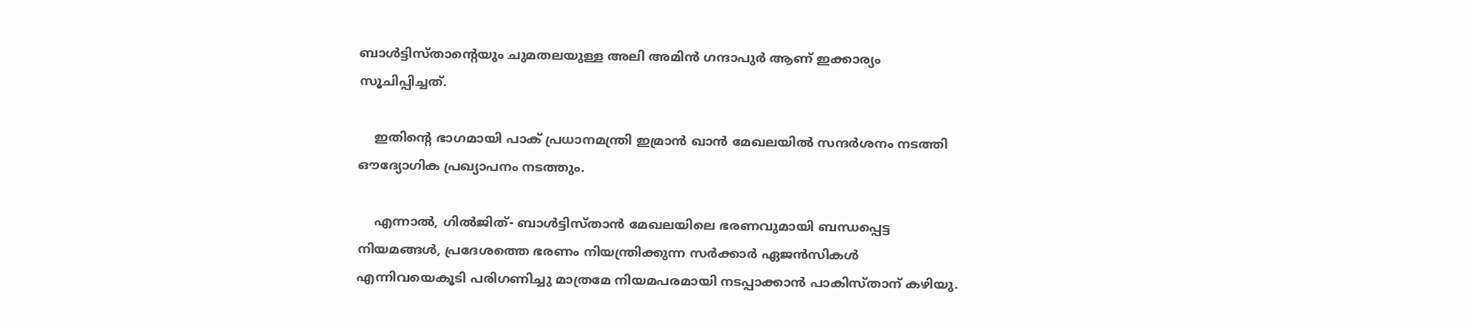ബാൾട്ടിസ്താന്റെയും ചുമതലയുള്ള അലി അമിൻ ഗന്ദാപുർ ആണ് ഇക്കാര്യം സൂചിപ്പിച്ചത്.

    ഇതിന്റെ ഭാഗമായി പാക് പ്രധാനമന്ത്രി ഇമ്രാൻ ഖാൻ മേഖലയിൽ സന്ദർശനം നടത്തി ഔദ്യോഗിക പ്രഖ്യാപനം നടത്തും.

    എന്നാൽ, ഗിൽജിത്- ബാൾട്ടിസ്താൻ മേഖലയിലെ ഭരണവുമായി ബന്ധപ്പെട്ട നിയമങ്ങൾ, പ്രദേശത്തെ ഭരണം നിയന്ത്രിക്കുന്ന സർക്കാർ ഏജൻസികൾ എന്നിവയെകൂടി പരിഗണിച്ചു മാത്രമേ നിയമപരമായി നടപ്പാക്കാൻ പാകിസ്താന് കഴിയു.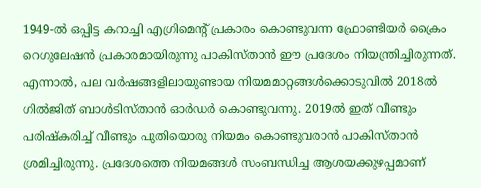1949-ൽ ഒപ്പിട്ട കറാച്ചി എഗ്രിമെന്റ് പ്രകാരം കൊണ്ടുവന്ന ഫ്രോണ്ടിയർ ക്രൈം റെഗുലേഷൻ പ്രകാരമായിരുന്നു പാകിസ്താൻ ഈ പ്രദേശം നിയന്ത്രിച്ചിരുന്നത്. എന്നാൽ, പല വർഷങ്ങളിലായുണ്ടായ നിയമമാറ്റങ്ങൾക്കൊടുവിൽ 2018ൽ ഗിൽജിത് ബാൾടിസ്താൻ ഓർഡർ കൊണ്ടുവന്നു. 2019ൽ ഇത് വീണ്ടും പരിഷ്‌കരിച്ച് വീണ്ടും പുതിയൊരു നിയമം കൊണ്ടുവരാൻ പാകിസ്താൻ ശ്രമിച്ചിരുന്നു. പ്രദേശത്തെ നിയമങ്ങൾ സംബന്ധിച്ച ആശയക്കുഴപ്പമാണ്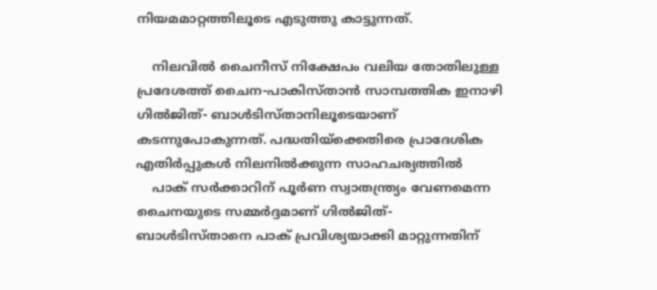നിയമമാറ്റത്തിലൂടെ എടുത്തു കാട്ടുന്നത്.

    നിലവിൽ ചൈനീസ് നിക്ഷേപം വലിയ തോതിലുള്ള പ്രദേശത്ത് ചൈന-പാകിസ്താൻ സാമ്പത്തിക ഇനാഴി ഗിൽജിത്- ബാൾടിസ്താനിലൂടെയാണ് കടന്നുപോകുന്നത്. പദ്ധതിയ്‌ക്കെതിരെ പ്രാദേശിക എതിർപ്പുകൾ നിലനിൽക്കുന്ന സാഹചര്യത്തിൽ
    പാക് സർക്കാറിന് പൂർണ സ്വാതന്ത്ര്യം വേണമെന്ന ചൈനയുടെ സമ്മർദ്ദമാണ് ഗിൽജിത്- ബാൾടിസ്താനെ പാക് പ്രവിശ്യയാക്കി മാറ്റുന്നതിന്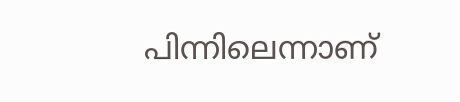പിന്നിലെന്നാണ്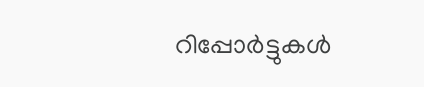റിപ്പോർട്ടുകൾ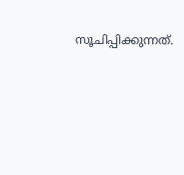സൂചിപ്പിക്കുന്നത്.